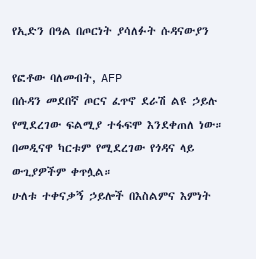የኢድን በዓል በጦርነት ያሳለፉት ሱዳናውያን

የፎቶው ባለመብት, AFP
በሱዳን መደበኛ ጦርና ፈጥኖ ደራሽ ልዩ ኃይሉ የሚደረገው ፍልሚያ ተፋፍሞ እንደቀጠለ ነው።
በመዲናዋ ካርቱም የሚደረገው የጎዳና ላይ ውጊያዎችም ቀጥሏል።
ሁለቱ ተቀናቃኝ ኃይሎች በእስልምና እምነት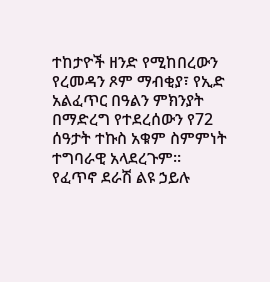ተከታዮች ዘንድ የሚከበረውን የረመዳን ጾም ማብቂያ፣ የኢድ አልፈጥር በዓልን ምክንያት በማድረግ የተደረሰውን የ72 ሰዓታት ተኩስ አቁም ስምምነት ተግባራዊ አላደረጉም።
የፈጥኖ ደራሽ ልዩ ኃይሉ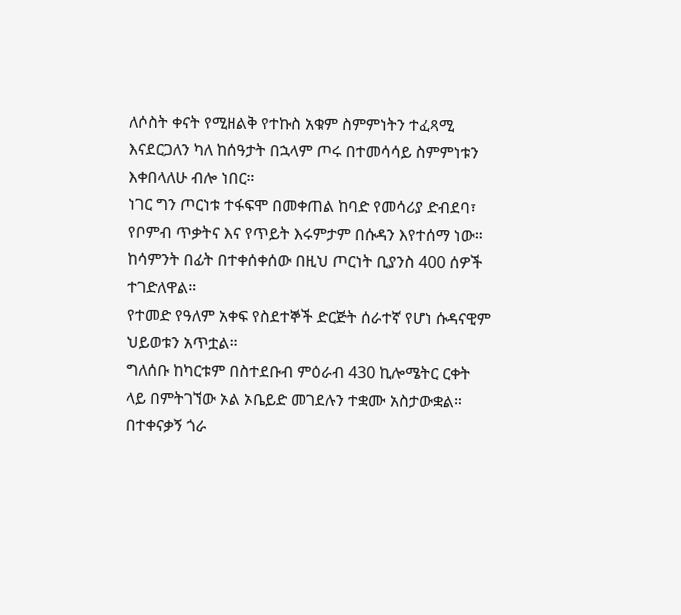ለሶስት ቀናት የሚዘልቅ የተኩስ አቁም ስምምነትን ተፈጻሚ እናደርጋለን ካለ ከሰዓታት በኋላም ጦሩ በተመሳሳይ ስምምነቱን እቀበላለሁ ብሎ ነበር።
ነገር ግን ጦርነቱ ተፋፍሞ በመቀጠል ከባድ የመሳሪያ ድብደባ፣ የቦምብ ጥቃትና እና የጥይት እሩምታም በሱዳን እየተሰማ ነው።
ከሳምንት በፊት በተቀሰቀሰው በዚህ ጦርነት ቢያንስ 400 ሰዎች ተገድለዋል።
የተመድ የዓለም አቀፍ የስደተኞች ድርጅት ሰራተኛ የሆነ ሱዳናዊም ህይወቱን አጥቷል።
ግለሰቡ ከካርቱም በስተደቡብ ምዕራብ 430 ኪሎሜትር ርቀት ላይ በምትገኘው ኦል ኦቤይድ መገደሉን ተቋሙ አስታውቋል።
በተቀናቃኝ ጎራ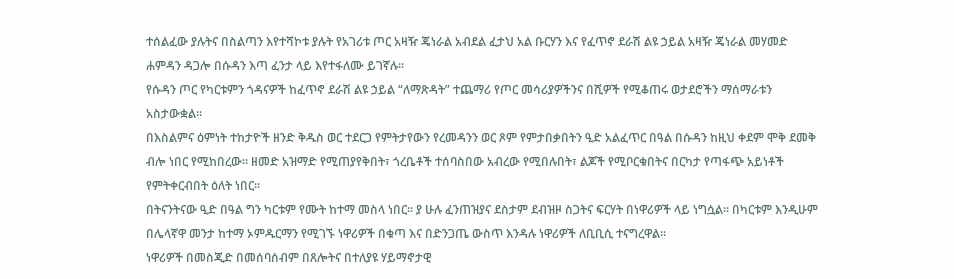ተሰልፈው ያሉትና በስልጣን እየተሻኮቱ ያሉት የአገሪቱ ጦር አዛዥ ጄነራል አብደል ፈታህ አል ቡርሃን እና የፈጥኖ ደራሽ ልዩ ኃይል አዛዥ ጄነራል መሃመድ ሐምዳን ዳጋሎ በሱዳን እጣ ፈንታ ላይ እየተፋለሙ ይገኛሉ።
የሱዳን ጦር የካርቱምን ጎዳናዎች ከፈጥኖ ደራሽ ልዩ ኃይል “ለማጽዳት” ተጨማሪ የጦር መሳሪያዎችንና በሺዎች የሚቆጠሩ ወታደሮችን ማሰማራቱን አስታውቋል።
በእስልምና ዕምነት ተከታዮች ዘንድ ቅዱስ ወር ተደርጋ የምትታየውን የረመዳንን ወር ጾም የምታበቃበትን ዒድ አልፈጥር በዓል በሱዳን ከዚህ ቀደም ሞቅ ደመቅ ብሎ ነበር የሚከበረው። ዘመድ አዝማድ የሚጠያየቅበት፣ ጎረቤቶች ተሰባስበው አብረው የሚበሉበት፣ ልጆች የሚቦርቁበትና በርካታ የጣፋጭ አይነቶች የምትቀርብበት ዕለት ነበር።
በትናንትናው ዒድ በዓል ግን ካርቱም የሙት ከተማ መስላ ነበር። ያ ሁሉ ፈንጠዝያና ደስታም ደብዝዞ ስጋትና ፍርሃት በነዋሪዎች ላይ ነግሷል። በካርቱም እንዲሁም በሌላኛዋ መንታ ከተማ ኦምዱርማን የሚገኙ ነዋሪዎች በቁጣ እና በድንጋጤ ውስጥ እንዳሉ ነዋሪዎች ለቢቢሲ ተናግረዋል።
ነዋሪዎች በመስጂድ በመሰባሰብም በጸሎትና በተለያዩ ሃይማኖታዊ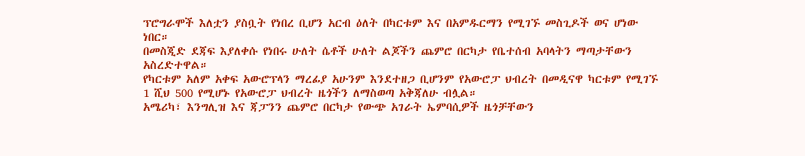ፕሮግራሞች እለቷን ያስቧት የነበረ ቢሆን አርብ ዕለት በካርቱም እና በአምዱርማን የሚገኙ መስጊዶች ወና ሆነው ነበር።
በመስጂድ ደጃፍ እያለቀሱ የነበሩ ሁለት ሴቶች ሁለት ልጆችን ጨምሮ በርካታ የቤተሰብ አባላትን ማጣታቸውን አስረድተዋል።
የካርቱም አለም አቀፍ አውሮፕላን ማረፊያ አሁንም እንደተዘጋ ቢሆንም የአውሮፓ ህብረት በመዲናዋ ካርቱም የሚገኙ 1 ሺህ 500 የሚሆኑ የአውሮፓ ህብረት ዜጎችን ለማስወጣ አቅጃለሁ ብሏል።
አሜሪካ፣ እንግሊዝ እና ጃፓንን ጨምሮ በርካታ የውጭ አገራት ኤምባሲዎች ዜጎቻቸውን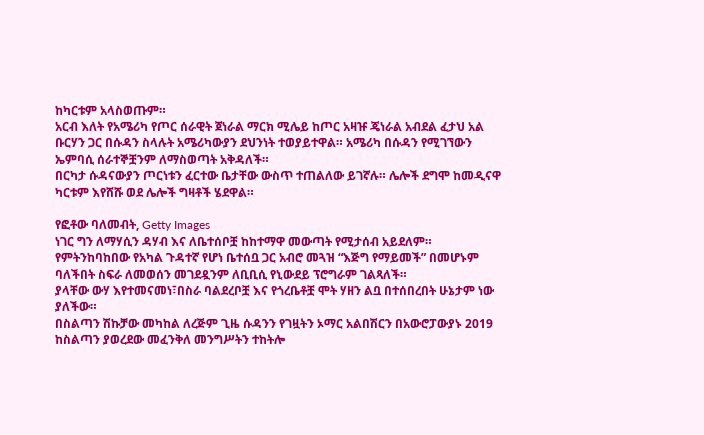ከካርቱም አላስወጡም።
አርብ እለት የአሜሪካ የጦር ሰራዊት ጀነራል ማርክ ሚሌይ ከጦር አዛዡ ጄነራል አብደል ፈታህ አል ቡርሃን ጋር በሱዳን ስላሉት አሜሪካውያን ደህንነት ተወያይተዋል። አሜሪካ በሱዳን የሚገኘውን ኤምባሲ ሰራተኞቿንም ለማስወጣት አቅዳለች።
በርካታ ሱዳናውያን ጦርነቱን ፈርተው ቤታቸው ውስጥ ተጠልለው ይገኛሉ። ሌሎች ደግሞ ከመዲናዋ ካርቱም እየሸሹ ወደ ሌሎች ግዛቶች ሄደዋል።

የፎቶው ባለመብት, Getty Images
ነገር ግን ለማሃሲን ዳሃብ እና ለቤተሰቦቿ ከከተማዋ መውጣት የሚታሰብ አይደለም።
የምትንከባከበው የአካል ጉዳተኛ የሆነ ቤተሰቧ ጋር አብሮ መጓዝ “እጅግ የማይመች” በመሆኑም ባለችበት ስፍራ ለመወሰን መገደዷንም ለቢቢሲ የኒውደይ ፕሮግራም ገልጻለች።
ያላቸው ውሃ እየተመናመነ፣በስራ ባልደረቦቿ እና የጎረቤቶቿ ሞት ሃዘን ልቧ በተሰበረበት ሁኔታም ነው ያለችው።
በስልጣን ሽኩቻው መካከል ለረጅም ጊዜ ሱዳንን የገዟትን ኦማር አልበሽርን በአውሮፓውያኑ 2019 ከስልጣን ያወረደው መፈንቅለ መንግሥትን ተከትሎ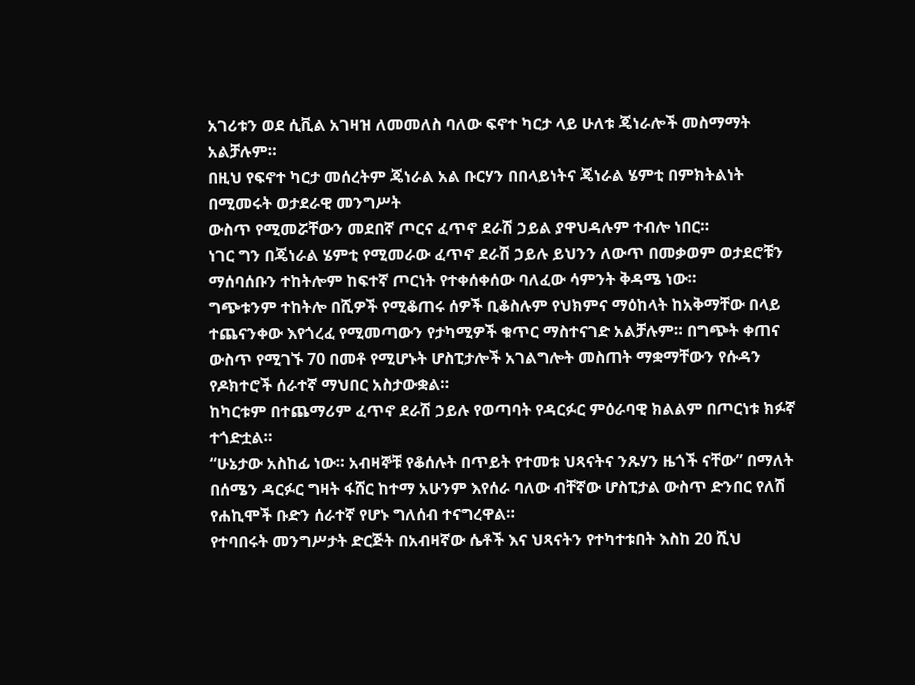አገሪቱን ወደ ሲቪል አገዛዝ ለመመለስ ባለው ፍኖተ ካርታ ላይ ሁለቱ ጄነራሎች መስማማት አልቻሉም።
በዚህ የፍኖተ ካርታ መሰረትም ጄነራል አል ቡርሃን በበላይነትና ጄነራል ሄምቲ በምክትልነት በሚመሩት ወታደራዊ መንግሥት
ውስጥ የሚመሯቸውን መደበኛ ጦርና ፈጥኖ ደራሽ ኃይል ያዋህዳሉም ተብሎ ነበር።
ነገር ግን በጄነራል ሄምቲ የሚመራው ፈጥኖ ደራሽ ኃይሉ ይህንን ለውጥ በመቃወም ወታደሮቹን ማሰባሰቡን ተከትሎም ከፍተኛ ጦርነት የተቀሰቀሰው ባለፈው ሳምንት ቅዳሜ ነው።
ግጭቱንም ተከትሎ በሺዎች የሚቆጠሩ ሰዎች ቢቆስሉም የህክምና ማዕከላት ከአቅማቸው በላይ ተጨናንቀው እየጎረፈ የሚመጣውን የታካሚዎች ቁጥር ማስተናገድ አልቻሉም። በግጭት ቀጠና ውስጥ የሚገኙ 70 በመቶ የሚሆኑት ሆስፒታሎች አገልግሎት መስጠት ማቋማቸውን የሱዳን የዶክተሮች ሰራተኛ ማህበር አስታውቋል።
ከካርቱም በተጨማሪም ፈጥኖ ደራሽ ኃይሉ የወጣባት የዳርፉር ምዕራባዊ ክልልም በጦርነቱ ክፉኛ ተጎድቷል።
“ሁኔታው አስከፊ ነው። አብዛኞቹ የቆሰሉት በጥይት የተመቱ ህጻናትና ንጹሃን ዜጎች ናቸው” በማለት በሰሜን ዳርፉር ግዛት ፋሸር ከተማ አሁንም እየሰራ ባለው ብቸኛው ሆስፒታል ውስጥ ድንበር የለሽ የሐኪሞች ቡድን ሰራተኛ የሆኑ ግለሰብ ተናግረዋል።
የተባበሩት መንግሥታት ድርጅት በአብዛኛው ሴቶች እና ህጻናትን የተካተቱበት እስከ 20 ሺህ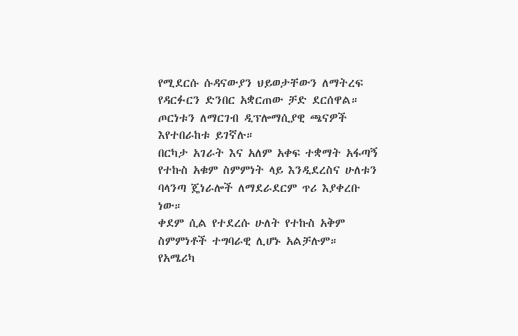የሚደርሱ ሱዳናውያን ህይወታቸውን ለማትረፍ የዳርፉርን ድንበር አቋርጠው ቻድ ደርሰዋል።
ጦርነቱን ለማርገብ ዲፕሎማሲያዊ ጫናዎች እየተበራከቱ ይገኛሉ።
በርካታ አገራት እና አለም አቀፍ ተቋማት አፋጣኝ የተኩስ አቁም ስምምነት ላይ እንዲደረስና ሁለቱን ባላንጣ ጄነራሎች ለማደራደርም ጥሪ እያቀረቡ ነው።
ቀደም ሲል የተደረሱ ሁለት የተኩስ አቅም ስምምነቶች ተግባራዊ ሊሆኑ አልቻሉም።
የአሜሪካ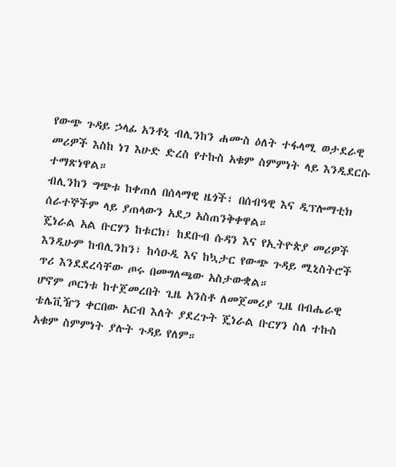የውጭ ጉዳይ ኃላፊ አንቶኒ ብሊንከን ሐሙስ ዕለት ተፋላሚ ወታደራዊ መሪዎች እስከ ነገ እሁድ ድረስ የተኩስ አቁም ስምምነት ላይ እንዲደርሱ ተማጽነዋል።
ብሊንከን ግጭቱ ከቀጠለ በሰላማዊ ዜጎች፣ በሰብዓዊ እና ዲፕሎማቲክ ሰራተኞችም ላይ ያጠላውን አደጋ አስጠንቅቀዋል።
ጄነራል አል ቡርሃን ከቱርክ፣ ከደቡብ ሱዳን እና የኢትዮጵያ መሪዎች እንዲሁም ከብሊንከን፣ ከሳዑዲ እና ከኳታር የውጭ ጉዳይ ሚኒስትሮች ጥሪ እንደደረሳቸው ጦሩ በመግለጫው አስታውቋል።
ሆኖም ጦርነቱ ከተጀመረበት ጊዜ አንስቶ ለመጀመሪያ ጊዜ በብሔራዊ ቴሌቪዥን ቀርበው አርብ እለት ያደረጉት ጄነራል ቡርሃን ስለ ተኩስ አቁም ስምምነት ያሉት ጉዳይ የለም።